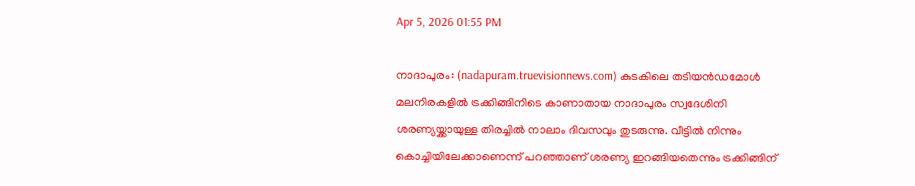Apr 5, 2026 01:55 PM

നാദാപുരം: (nadapuram.truevisionnews.com) കുടകിലെ തടിയൻഡമോൾ മലനിരകളിൽ ട്രക്കിങ്ങിനിടെ കാണാതായ നാദാപുരം സ്വദേശിനി ശരണ്യയ്ക്കായുള്ള തിരച്ചിൽ നാലാം ദിവസവും തുടരുന്നു. വീട്ടിൽ നിന്നും കൊച്ചിയിലേക്കാണെന്ന് പറഞ്ഞാണ് ശരണ്യ ഇറങ്ങിയതെന്നും ട്രക്കിങ്ങിന്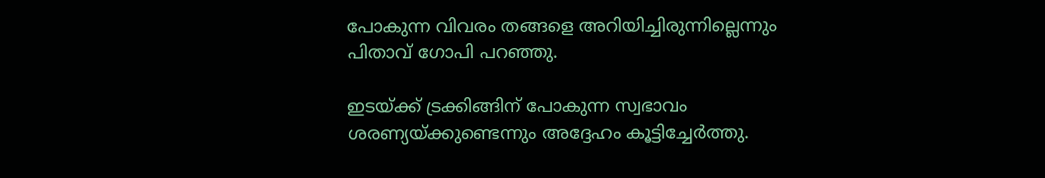പോകുന്ന വിവരം തങ്ങളെ അറിയിച്ചിരുന്നില്ലെന്നും പിതാവ് ഗോപി പറഞ്ഞു.

ഇടയ്ക്ക് ട്രക്കിങ്ങിന് പോകുന്ന സ്വഭാവം ശരണ്യയ്ക്കുണ്ടെന്നും അദ്ദേഹം കൂട്ടിച്ചേർത്തു.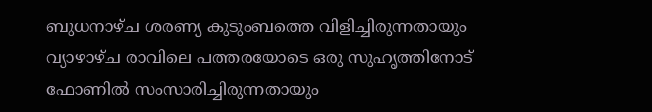ബുധനാഴ്ച ശരണ്യ കുടുംബത്തെ വിളിച്ചിരുന്നതായും വ്യാഴാഴ്ച രാവിലെ പത്തരയോടെ ഒരു സുഹൃത്തിനോട് ഫോണിൽ സംസാരിച്ചിരുന്നതായും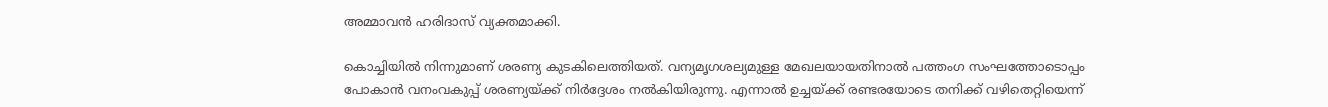അമ്മാവൻ ഹരിദാസ് വ്യക്തമാക്കി.

കൊച്ചിയിൽ നിന്നുമാണ് ശരണ്യ കുടകിലെത്തിയത്. വന്യമൃഗശല്യമുള്ള മേഖലയായതിനാൽ പത്തംഗ സംഘത്തോടൊപ്പം പോകാൻ വനംവകുപ്പ് ശരണ്യയ്ക്ക് നിർദ്ദേശം നൽകിയിരുന്നു. എന്നാൽ ഉച്ചയ്ക്ക് രണ്ടരയോടെ തനിക്ക് വഴിതെറ്റിയെന്ന്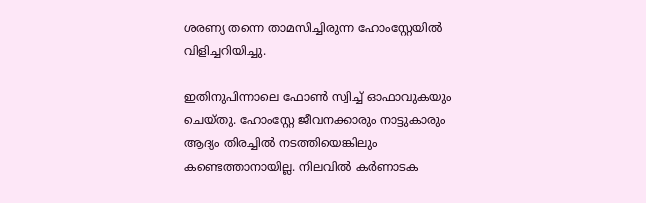ശരണ്യ തന്നെ താമസിച്ചിരുന്ന ഹോംസ്റ്റേയിൽ വിളിച്ചറിയിച്ചു.

ഇതിനുപിന്നാലെ ഫോൺ സ്വിച്ച് ഓഫാവുകയും ചെയ്തു. ഹോംസ്റ്റേ ജീവനക്കാരും നാട്ടുകാരും ആദ്യം തിരച്ചിൽ നടത്തിയെങ്കിലും കണ്ടെത്താനായില്ല. നിലവിൽ കർണാടക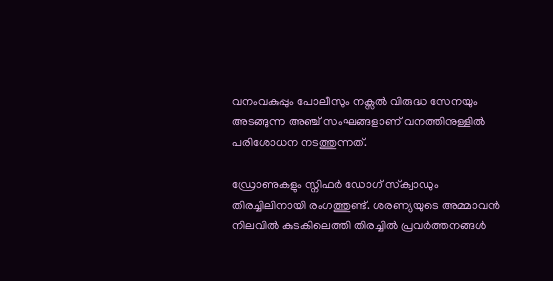വനംവകുപ്പും പോലീസും നക്സൽ വിരുദ്ധ സേനയും അടങ്ങുന്ന അഞ്ച് സംഘങ്ങളാണ് വനത്തിനുള്ളിൽ പരിശോധന നടത്തുന്നത്.

ഡ്രോണുകളും സ്നിഫർ ഡോഗ് സ്‌ക്വാഡും തിരച്ചിലിനായി രംഗത്തുണ്ട്. ശരണ്യയുടെ അമ്മാവൻ നിലവിൽ കുടകിലെത്തി തിരച്ചിൽ പ്രവർത്തനങ്ങൾ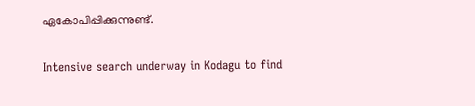ഏകോപിപ്പിക്കുന്നുണ്ട്.

Intensive search underway in Kodagu to find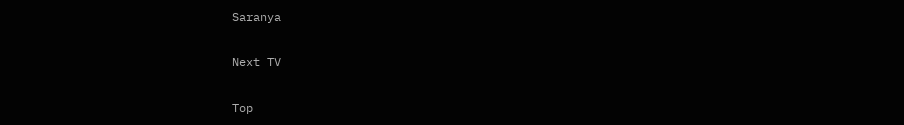Saranya

Next TV

Top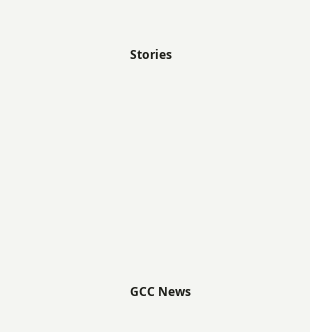Stories










GCC News